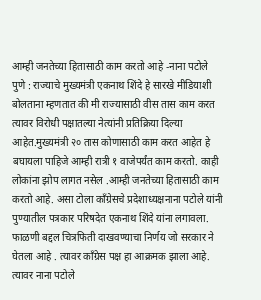आम्ही जनतेच्या हितासाठी काम करतो आहे -नाना पटोले
पुणे : राज्याचे मुख्यमंत्री एकनाथ शिंदे हे सारखे मीडियाशी बोलताना म्हणतात की मी राज्यासाठी वीस तास काम करत त्यावर विरोधी पक्षातल्या नेत्यांनी प्रतिक्रिया दिल्या आहेत.मुख्यमंत्री २० तास कोणासाठी काम करत आहेत हे बघायला पाहिजे आम्ही रात्री १ वाजेपर्यंत काम करतो. काही लोकांना झोप लागत नसेल .आम्ही जनतेच्या हितासाठी काम करतो आहे. असा टोला काँग्रेसचे प्रदेशाध्यक्षनाना पटोले यांनी पुण्यातील पत्रकार परिषदेत एकनाथ शिंदे यांना लगावला.
फाळणी बद्दल चित्रफिती दाखवण्याचा निर्णय जो सरकार ने घेतला आहे . त्यावर काँग्रेस पक्ष हा आक्रमक झाला आहे. त्यावर नाना पटोले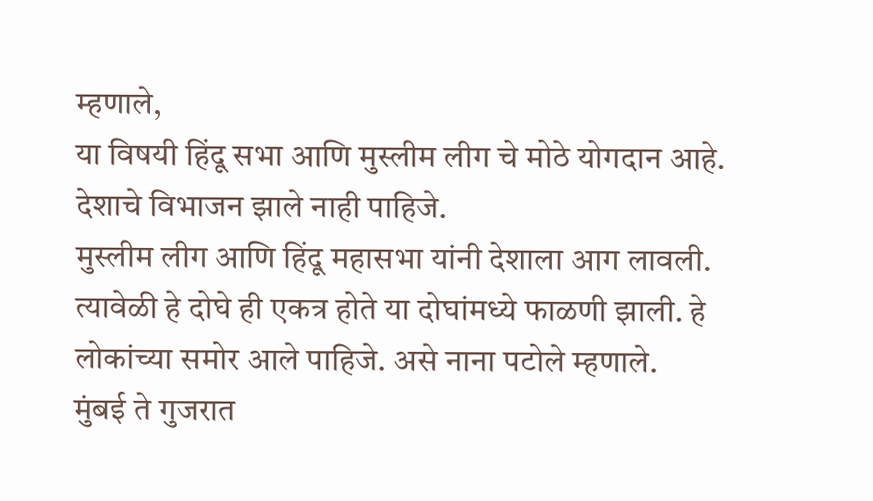म्हणाले,
या विषयी हिंदू सभा आणि मुस्लीम लीग चे मोठे योगदान आहे. देशाचे विभाजन झाले नाही पाहिजे.
मुस्लीम लीग आणि हिंदू महासभा यांनी देशाला आग लावली. त्यावेळी हे दोघे ही एकत्र होते या दोघांमध्ये फाळणी झाली. हे लोकांच्या समोर आले पाहिजे. असे नाना पटोले म्हणाले.
मुंबई ते गुजरात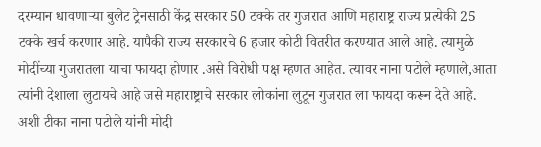दरम्यान धावणाऱ्या बुलेट ट्रेनसाठी केंद्र सरकार 50 टक्के तर गुजरात आणि महाराष्ट्र राज्य प्रत्येकी 25 टक्के खर्च करणार आहे. यापैकी राज्य सरकारचे 6 हजार कोटी वितरीत करण्यात आले आहे. त्यामुळे मोदींच्या गुजरातला याचा फायदा होणार .असे विरोधी पक्ष म्हणत आहेत. त्यावर नाना पटोले म्हणाले,आता त्यांनी देशाला लुटायचे आहे जसे महाराष्ट्राचे सरकार लोकांना लुटून गुजरात ला फायदा करून देते आहे. अशी टीका नाना पटोले यांनी मोदी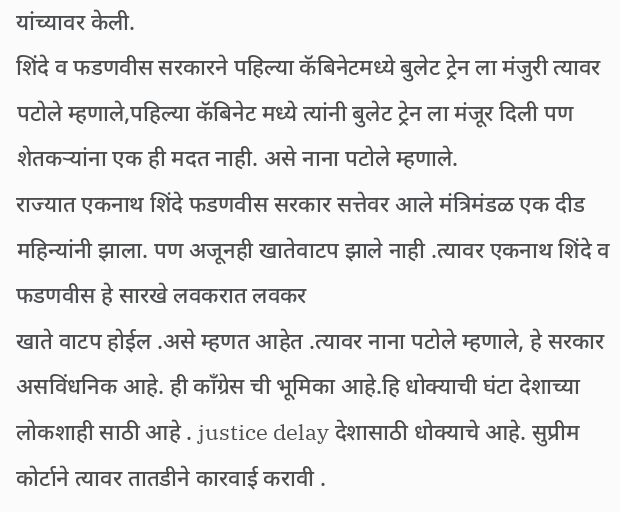यांच्यावर केली.
शिंदे व फडणवीस सरकारने पहिल्या कॅबिनेटमध्ये बुलेट ट्रेन ला मंजुरी त्यावर पटोले म्हणाले,पहिल्या कॅबिनेट मध्ये त्यांनी बुलेट ट्रेन ला मंजूर दिली पण शेतकऱ्यांना एक ही मदत नाही. असे नाना पटोले म्हणाले.
राज्यात एकनाथ शिंदे फडणवीस सरकार सत्तेवर आले मंत्रिमंडळ एक दीड महिन्यांनी झाला. पण अजूनही खातेवाटप झाले नाही .त्यावर एकनाथ शिंदे व फडणवीस हे सारखे लवकरात लवकर
खाते वाटप होईल .असे म्हणत आहेत .त्यावर नाना पटोले म्हणाले, हे सरकार असविंधनिक आहे. ही काँग्रेस ची भूमिका आहे.हि धोक्याची घंटा देशाच्या लोकशाही साठी आहे . justice delay देशासाठी धोक्याचे आहे. सुप्रीम कोर्टाने त्यावर तातडीने कारवाई करावी .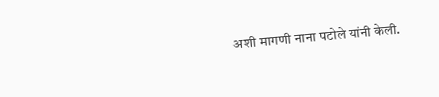अशी मागणी नाना पटोले यांनी केली.